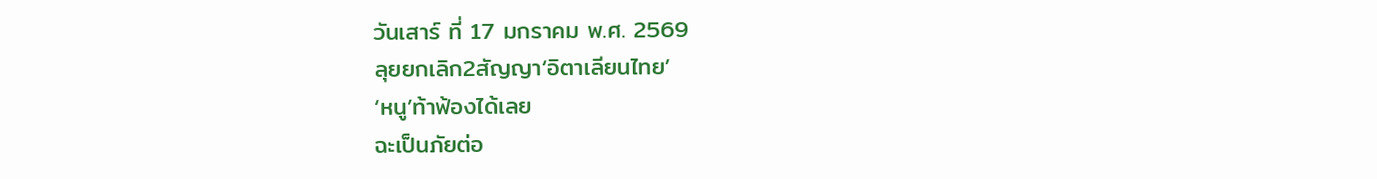วันเสาร์ ที่ 17 มกราคม พ.ศ. 2569
ลุยยกเลิก2สัญญา‘อิตาเลียนไทย’
‘หนู’ท้าฟ้องได้เลย
ฉะเป็นภัยต่อ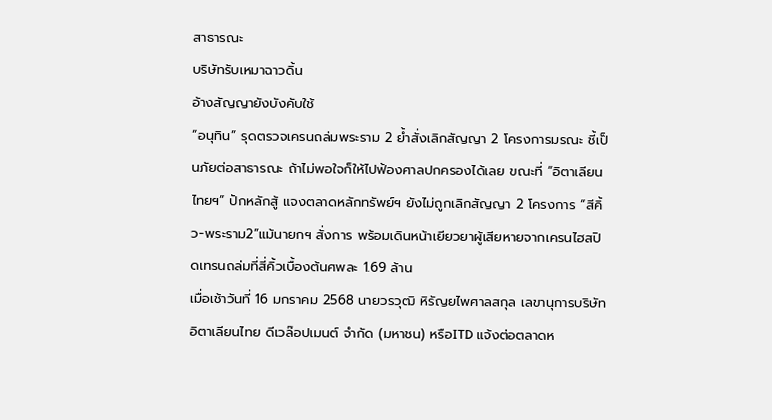สาธารณะ
บริษัทรับเหมาฉาวดิ้น
อ้างสัญญายังบังคับใช้
“อนุทิน” รุดตรวจเครนถล่มพระราม 2 ย้ำสั่งเลิกสัญญา 2 โครงการมรณะ ชี้เป็นภัยต่อสาธารณะ ถ้าไม่พอใจก็ให้ไปฟ้องศาลปกครองได้เลย ขณะที่ “อิตาเลียนไทยฯ” ปักหลักสู้ แจงตลาดหลักทรัพย์ฯ ยังไม่ถูกเลิกสัญญา 2 โครงการ “สีคิ้ว-พระราม2”แม้นายกฯ สั่งการ พร้อมเดินหน้าเยียวยาผู้เสียหายจากเครนไฮสปิดเทรนถล่มที่สี่คิ้วเบื้องต้นศพละ 1.69 ล้าน
เมื่อเช้าวันที่ 16 มกราคม 2568 นายวรวุฒิ หิรัญยไพศาลสกุล เลขานุการบริษัท อิตาเลียนไทย ดีเวล๊อปเมนต์ จำกัด (มหาชน) หรือITD แจ้งต่อตลาดห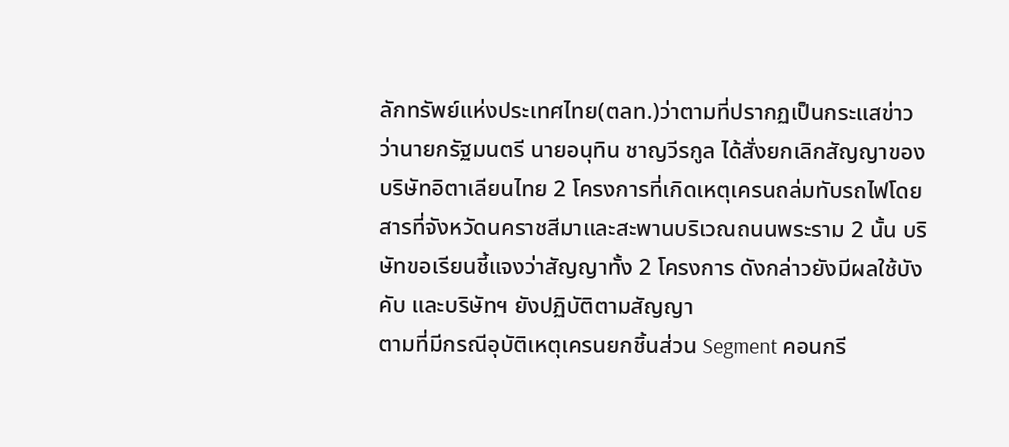ลักทรัพย์แห่งประเทศไทย(ตลท.)ว่าตามที่ปรากฏเป็นกระแสข่าวว่านายกรัฐมนตรี นายอนุทิน ชาญวีรกูล ได้สั่งยกเลิกสัญญาของบริษัทอิตาเลียนไทย 2 โครงการที่เกิดเหตุเครนถล่มทับรถไฟโดยสารที่จังหวัดนคราชสีมาและสะพานบริเวณถนนพระราม 2 นั้น บริษัทขอเรียนชี้แจงว่าสัญญาทั้ง 2 โครงการ ดังกล่าวยังมีผลใช้บังคับ และบริษัทฯ ยังปฏิบัติตามสัญญา
ตามที่มีกรณีอุบัติเหตุเครนยกชิ้นส่วน Segment คอนกรี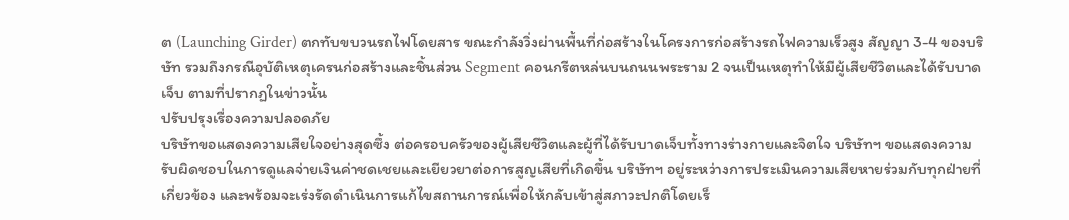ต (Launching Girder) ตกทับขบวนรถไฟโดยสาร ขณะกำลังวิ่งผ่านพื้นที่ก่อสร้างในโครงการก่อสร้างรถไฟความเร็วสูง สัญญา 3-4 ของบริษัท รวมถึงกรณีอุบัติเหตุเครนก่อสร้างและชิ้นส่วน Segment คอนกรีตหล่นบนถนนพระราม 2 จนเป็นเหตุทำให้มีผู้เสียชีวิตและได้รับบาดเจ็บ ตามที่ปรากฏในข่าวนั้น
ปรับปรุงเรื่องความปลอดภัย
บริษัทขอแสดงความเสียใจอย่างสุดซึ้ง ต่อครอบครัวของผู้เสียชีวิตและผู้ที่ได้รับบาดเจ็บทั้งทางร่างกายและจิตใจ บริษัทฯ ขอแสดงความรับผิดชอบในการดูแลจ่ายเงินค่าชดเชยและเยียวยาต่อการสูญเสียที่เกิดขึ้น บริษัทฯ อยู่ระหว่างการประเมินความเสียหายร่วมกับทุกฝ่ายที่เกี่ยวข้อง และพร้อมจะเร่งรัดดำเนินการแก้ไขสถานการณ์เพื่อให้กลับเข้าสู่สภาวะปกติโดยเร็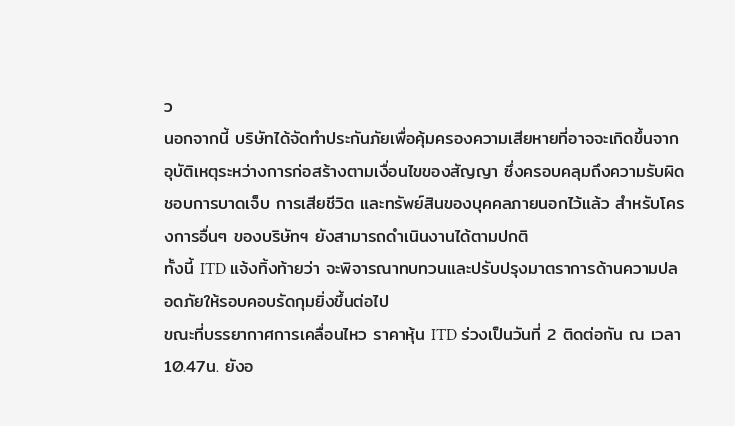ว
นอกจากนี้ บริษัทได้จัดทำประกันภัยเพื่อคุ้มครองความเสียหายที่อาจจะเกิดขึ้นจากอุบัติเหตุระหว่างการก่อสร้างตามเงื่อนไขของสัญญา ซึ่งครอบคลุมถึงความรับผิดชอบการบาดเจ็บ การเสียชีวิต และทรัพย์สินของบุคคลภายนอกไว้แล้ว สำหรับโครงการอื่นๆ ของบริษัทฯ ยังสามารถดำเนินงานได้ตามปกติ
ทั้งนี้ ITD แจ้งทิ้งท้ายว่า จะพิจารณาทบทวนและปรับปรุงมาตราการด้านความปลอดภัยให้รอบคอบรัดกุมยิ่งขึ้นต่อไป
ขณะที่บรรยากาศการเคลื่อนไหว ราคาหุ้น ITD ร่วงเป็นวันที่ 2 ติดต่อกัน ณ เวลา 10.47น. ยังอ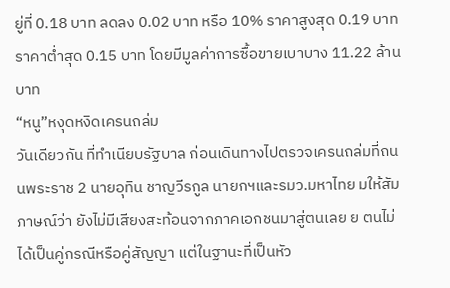ยู่ที่ 0.18 บาท ลดลง 0.02 บาท หรือ 10% ราคาสูงสุด 0.19 บาท ราคาต่ำสุด 0.15 บาท โดยมีมูลค่าการซื้อขายเบาบาง 11.22 ล้านบาท
“หนู”หงุดหงิดเครนถล่ม
วันเดียวกัน ที่ทำเนียบรัฐบาล ก่อนเดินทางไปตรวจเครนถล่มที่ถนนพระราช 2 นายอุทิน ชาญวีรกูล นายกฯและรมว.มหาไทย มให้สัมภาษณ์ว่า ยังไม่มีเสียงสะท้อนจากภาคเอกชนมาสู่ตนเลย ย ตนไม่ได้เป็นคู่กรณีหรือคู่สัญญา แต่ในฐานะที่เป็นหัว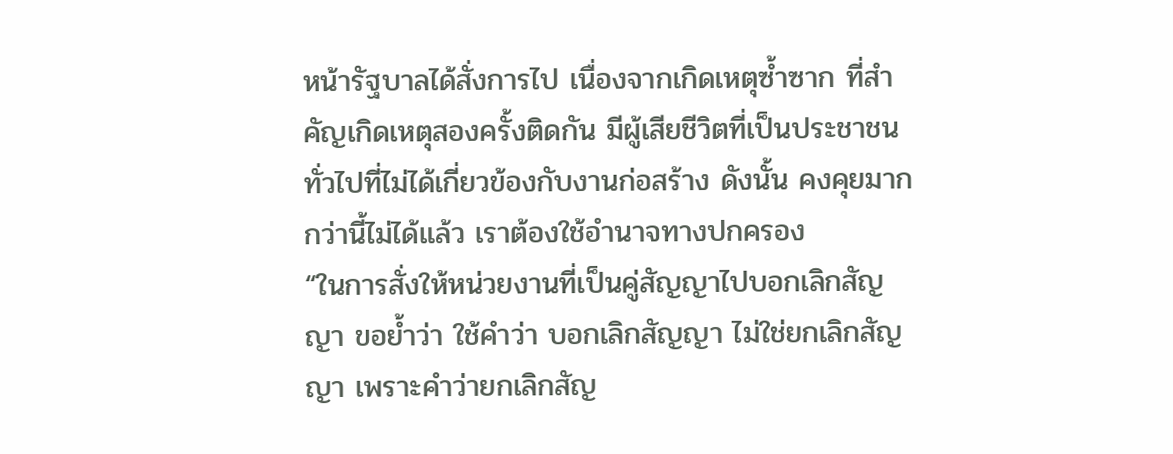หน้ารัฐบาลได้สั่งการไป เนื่องจากเกิดเหตุซ้ำซาก ที่สำคัญเกิดเหตุสองครั้งติดกัน มีผู้เสียชีวิตที่เป็นประชาชนทั่วไปที่ไม่ได้เกี่ยวข้องกับงานก่อสร้าง ดังนั้น คงคุยมากกว่านี้ไม่ได้แล้ว เราต้องใช้อำนาจทางปกครอง
“ในการสั่งให้หน่วยงานที่เป็นคู่สัญญาไปบอกเลิกสัญญา ขอย้ำว่า ใช้คำว่า บอกเลิกสัญญา ไม่ใช่ยกเลิกสัญญา เพราะคำว่ายกเลิกสัญ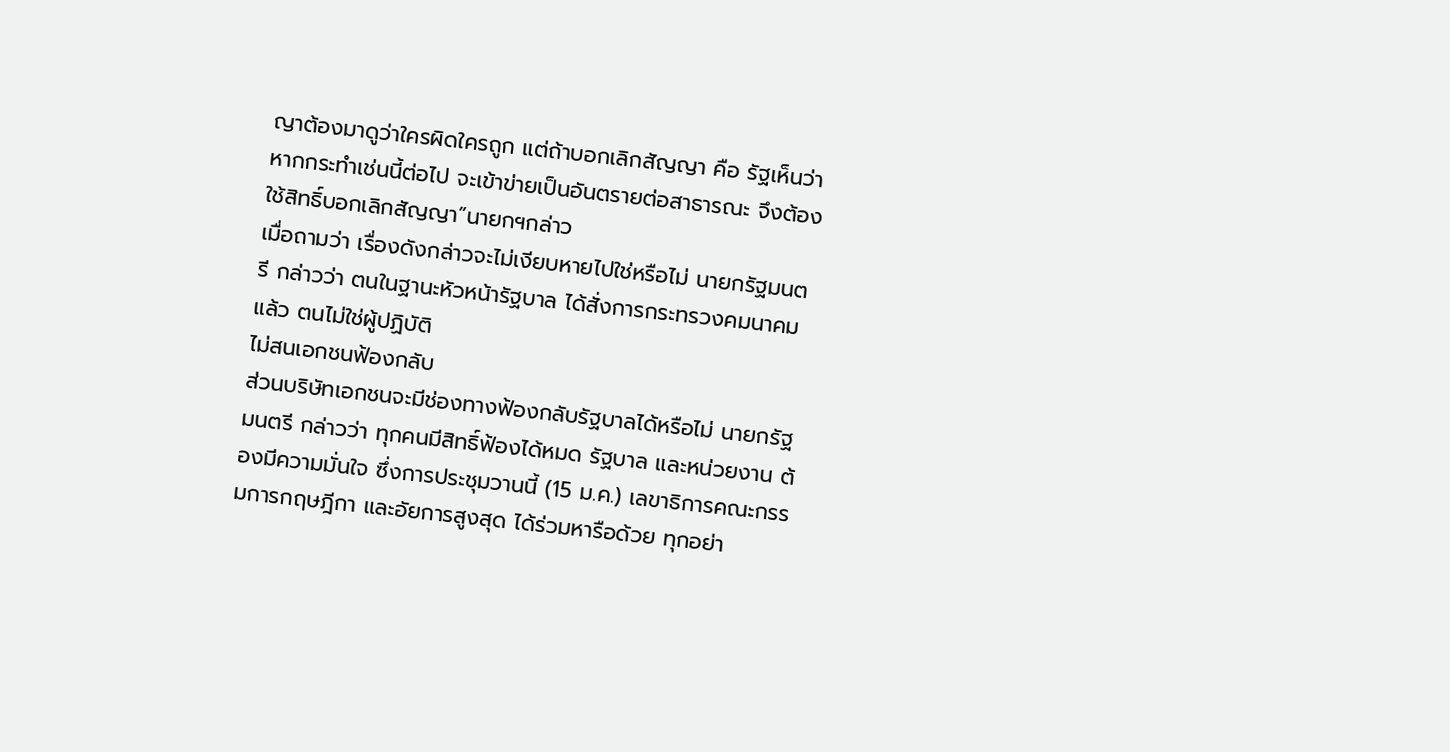ญาต้องมาดูว่าใครผิดใครถูก แต่ถ้าบอกเลิกสัญญา คือ รัฐเห็นว่าหากกระทำเช่นนี้ต่อไป จะเข้าข่ายเป็นอันตรายต่อสาธารณะ จึงต้องใช้สิทธิ์บอกเลิกสัญญา”นายกฯกล่าว
เมื่อถามว่า เรื่องดังกล่าวจะไม่เงียบหายไปใช่หรือไม่ นายกรัฐมนตรี กล่าวว่า ตนในฐานะหัวหน้ารัฐบาล ได้สั่งการกระทรวงคมนาคมแล้ว ตนไม่ใช่ผู้ปฏิบัติ
ไม่สนเอกชนฟ้องกลับ
ส่วนบริษัทเอกชนจะมีช่องทางฟ้องกลับรัฐบาลได้หรือไม่ นายกรัฐมนตรี กล่าวว่า ทุกคนมีสิทธิ์ฟ้องได้หมด รัฐบาล และหน่วยงาน ต้องมีความมั่นใจ ซึ่งการประชุมวานนี้ (15 ม.ค.) เลขาธิการคณะกรรมการกฤษฎีกา และอัยการสูงสุด ได้ร่วมหารือด้วย ทุกอย่า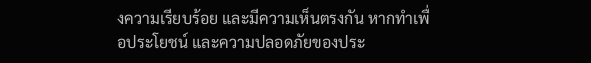งความเรียบร้อย และมีความเห็นตรงกัน หากทำเพื่อประโยชน์ และความปลอดภัยของประ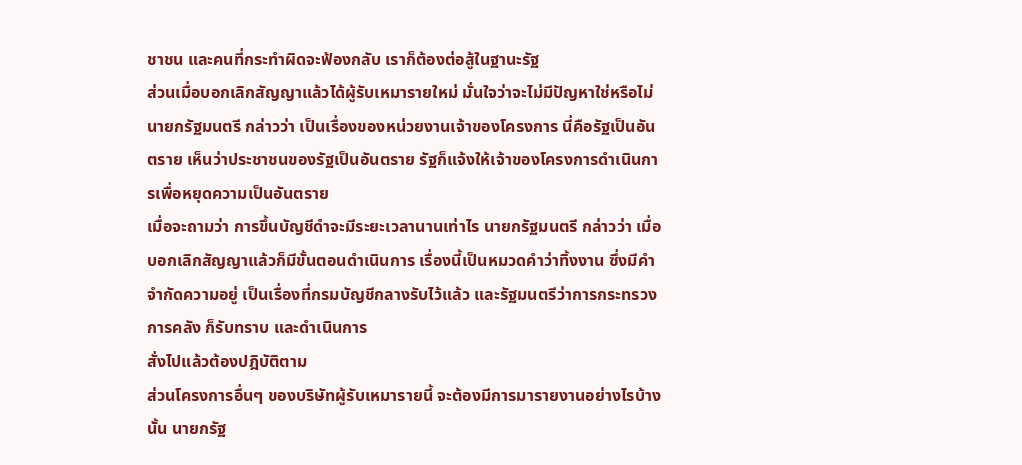ชาชน และคนที่กระทำผิดจะฟ้องกลับ เราก็ต้องต่อสู้ในฐานะรัฐ
ส่วนเมื่อบอกเลิกสัญญาแล้วได้ผู้รับเหมารายใหม่ มั่นใจว่าจะไม่มีปัญหาใช่หรือไม่ นายกรัฐมนตรี กล่าวว่า เป็นเรื่องของหน่วยงานเจ้าของโครงการ นี่คือรัฐเป็นอันตราย เห็นว่าประชาชนของรัฐเป็นอันตราย รัฐก็แจ้งให้เจ้าของโครงการดำเนินการเพื่อหยุดความเป็นอันตราย
เมื่อจะถามว่า การขึ้นบัญชีดำจะมีระยะเวลานานเท่าไร นายกรัฐมนตรี กล่าวว่า เมื่อบอกเลิกสัญญาแล้วก็มีขั้นตอนดำเนินการ เรื่องนี้เป็นหมวดคำว่าทิ้งงาน ซึ่งมีคำจำกัดความอยู่ เป็นเรื่องที่กรมบัญชีกลางรับไว้แล้ว และรัฐมนตรีว่าการกระทรวงการคลัง ก็รับทราบ และดำเนินการ
สั่งไปแล้วต้องปฎิบัติตาม
ส่วนโครงการอื่นๆ ของบริษัทผู้รับเหมารายนี้ จะต้องมีการมารายงานอย่างไรบ้างนั้น นายกรัฐ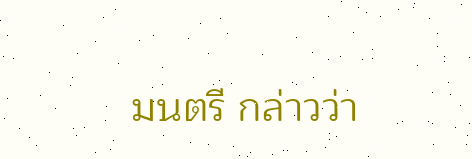มนตรี กล่าวว่า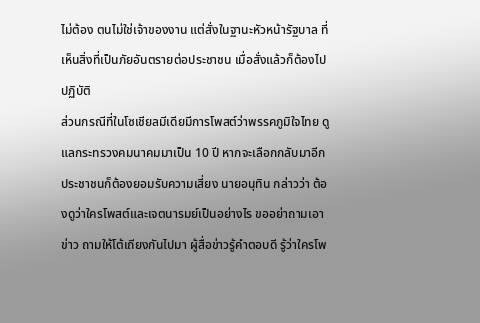ไม่ต้อง ตนไม่ใช่เจ้าของงาน แต่สั่งในฐานะหัวหน้ารัฐบาล ที่เห็นสิ่งที่เป็นภัยอันตรายต่อประชาชน เมื่อสั่งแล้วก็ต้องไปปฏิบัติ
ส่วนกรณีที่ในโซเชียลมีเดียมีการโพสต์ว่าพรรคภูมิใจไทย ดูแลกระทรวงคมนาคมมาเป็น 10 ปี หากจะเลือกกลับมาอีก ประชาชนก็ต้องยอมรับความเสี่ยง นายอนุทิน กล่าวว่า ต้องดูว่าใครโพสต์และเจตนารมย์เป็นอย่างไร ขออย่าถามเอาข่าว ถามให้โต้เถียงกันไปมา ผู้สื่อข่าวรู้คำตอบดี รู้ว่าใครโพ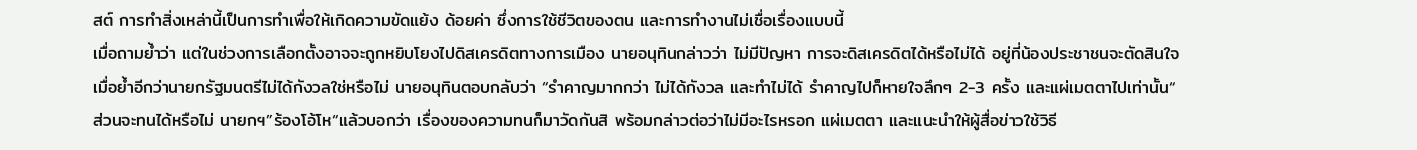สต์ การทำสิ่งเหล่านี้เป็นการทำเพื่อให้เกิดความขัดแย้ง ด้อยค่า ซึ่งการใช้ชีวิตของตน และการทำงานไม่เชื่อเรื่องแบบนี้
เมื่อถามย้ำว่า แต่ในช่วงการเลือกตั้งอาจจะถูกหยิบโยงไปดิสเครดิตทางการเมือง นายอนุทินกล่าวว่า ไม่มีปัญหา การจะดิสเครดิตได้หรือไม่ได้ อยู่ที่น้องประชาชนจะตัดสินใจ
เมื่อย้ำอีกว่านายกรัฐมนตรีไม่ได้กังวลใช่หรือไม่ นายอนุทินตอบกลับว่า “รำคาญมากกว่า ไม่ได้กังวล และทำไม่ได้ รำคาญไปก็หายใจลึกๆ 2-3 ครั้ง และแผ่เมตตาไปเท่านั้น“
ส่วนจะทนได้หรือไม่ นายกฯ”ร้องโอ้โห“แล้วบอกว่า เรื่องของความทนก็มาวัดกันสิ พร้อมกล่าวต่อว่าไม่มีอะไรหรอก แผ่เมตตา และแนะนำให้ผู้สื่อข่าวใช้วิธี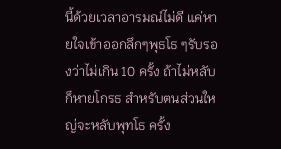นี้ด้วยเวลาอารมณ์ไม่ดี แค่หายใจเข้าออกลึกๆพุธโธ ๆรับรองว่าไม่เกิน 10 ครั้ง ถ้าไม่หลับ ก็หายโกรธ สำหรับตนส่วนใหญ่จะหลับพุทโธ ครั้ง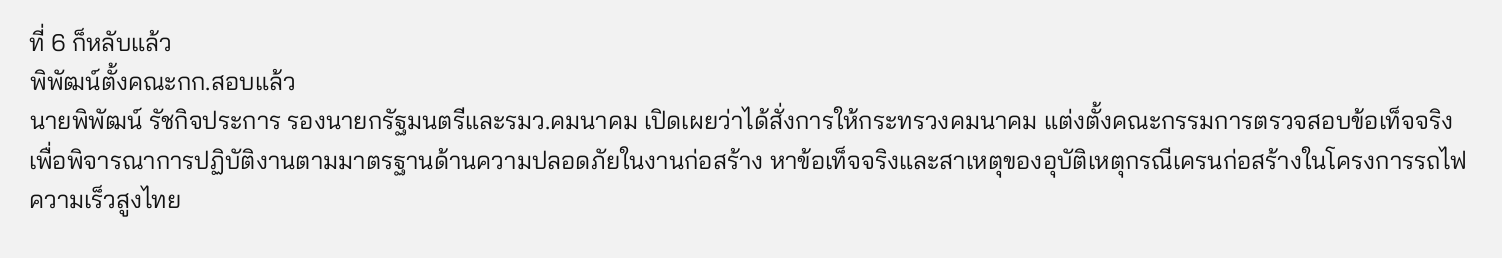ที่ 6 ก็หลับแล้ว
พิพัฒน์ตั้งคณะกก.สอบแล้ว
นายพิพัฒน์ รัชกิจประการ รองนายกรัฐมนตรีและรมว.คมนาคม เปิดเผยว่าได้สั่งการให้กระทรวงคมนาคม แต่งตั้งคณะกรรมการตรวจสอบข้อเท็จจริง เพื่อพิจารณาการปฏิบัติงานตามมาตรฐานด้านความปลอดภัยในงานก่อสร้าง หาข้อเท็จจริงและสาเหตุของอุบัติเหตุกรณีเครนก่อสร้างในโครงการรถไฟความเร็วสูงไทย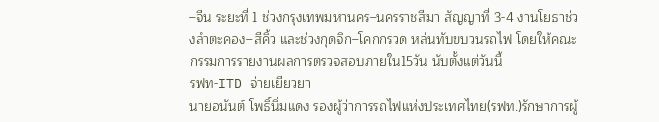–จีน ระยะที่ 1 ช่วงกรุงเทพมหานคร–นครราชสีมา สัญญาที่ 3-4 งานโยธาช่วงลำตะคอง–สีคิ้ว และช่วงกุดจิก–โคกกรวด หล่นทับขบวนรถไฟ โดยให้คณะกรรมการรายงานผลการตรวจสอบภายใน15วัน นับตั้งแต่วันนี้
รฟท-ITD จ่ายเยียวยา
นายอนันต์ โพธิ์นิ่มแดง รองผู้ว่าการรถไฟแห่งประเทศไทย(รฟท.)รักษาการผู้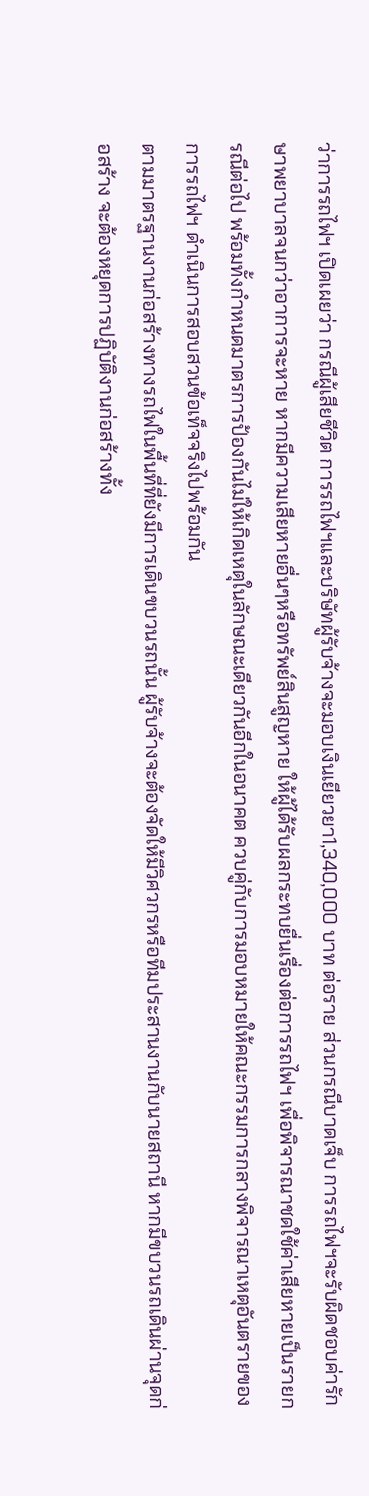ว่าการรถไฟฯ เปิดเผยว่า กรณีผู้เสียชีวิต การรถไฟฯและบริษัทผู้รับจ้างจะมอบเงินเยียวยา1,340,000 บาท ต่อราย ส่วนกรณีบาดเจ็บ การรถไฟฯจะรับผิดชอบค่ารักษาพยาบาลจนกว่าอาการจะหาย หากมีความเสียหายอื่นๆหรือทรัพย์สินสูญหาย ให้ผู้ได้รับผลกระทบยื่นเรื่องต่อการรถไฟฯ เพื่อพิจารณาชดใช้ค่าเสียหายเป็นรายกรณีต่อไป พร้อมทั้งกำหนดมาตรการป้องกันไม่ให้เกิดเหตุในลักษณะเดียวกันอีกในอนาคต ควบคู่กับการมอบหมายให้คณะกรรมการกลางพิจารณาเหตุอันตรายของการรถไฟฯ ดำเนินการสอบสวนข้อเท็จจริงไปพร้อมกัน
ตามมาตรฐานงานก่อสร้างทางรถไฟในพื้นที่ที่ยังมีการเดินขบวนรถนั้น ผู้รับจ้างจะต้องจัดให้มีวิศวกรหรือทีมประสานงานกับนายสถานี หากมีขบวนรถเดินผ่านจุดก่อสร้าง จะต้องหยุดการปฏิบัติงานก่อสร้างทั้ง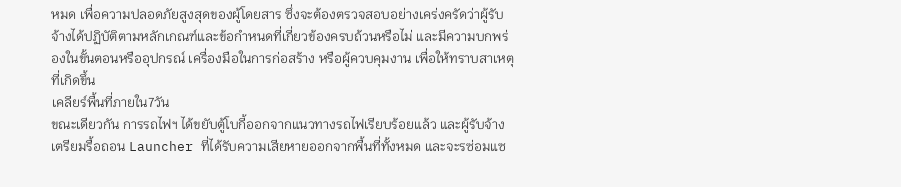หมด เพื่อความปลอดภัยสูงสุดของผู้โดยสาร ซึ่งจะต้องตรวจสอบอย่างเคร่งครัดว่าผู้รับจ้างได้ปฏิบัติตามหลักเกณฑ์และข้อกำหนดที่เกี่ยวข้องครบถ้วนหรือไม่ และมีความบกพร่องในขั้นตอนหรืออุปกรณ์ เครื่องมือในการก่อสร้าง หรือผู้ควบคุมงาน เพื่อให้ทราบสาเหตุที่เกิดขึ้น
เคลียร์พื้นที่ภายใน7วัน
ขณะเดียวกัน การรถไฟฯ ได้ขยับตู้โบกี้ออกจากแนวทางรถไฟเรียบร้อยแล้ว และผู้รับจ้างเตรียมรื้อถอน Launcher ที่ได้รับความเสียหายออกจากพื้นที่ทั้งหมด และจะรซ่อมแซ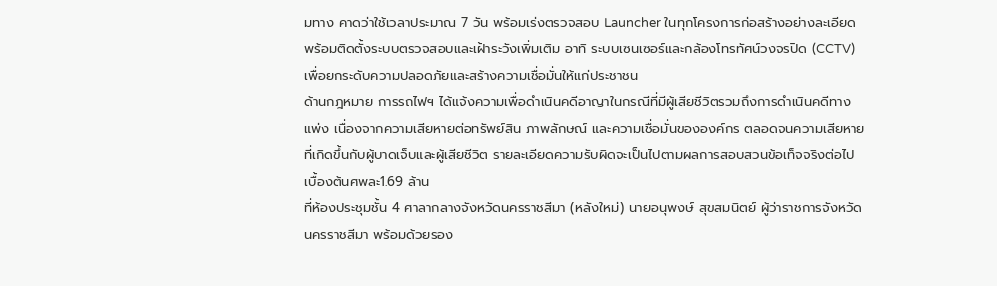มทาง คาดว่าใช้เวลาประมาณ 7 วัน พร้อมเร่งตรวจสอบ Launcher ในทุกโครงการก่อสร้างอย่างละเอียด พร้อมติดตั้งระบบตรวจสอบและเฝ้าระวังเพิ่มเติม อาทิ ระบบเซนเซอร์และกล้องโทรทัศน์วงจรปิด (CCTV) เพื่อยกระดับความปลอดภัยและสร้างความเชื่อมั่นให้แก่ประชาชน
ด้านกฎหมาย การรถไฟฯ ได้แจ้งความเพื่อดำเนินคดีอาญาในกรณีที่มีผู้เสียชีวิตรวมถึงการดำเนินคดีทางแพ่ง เนื่องจากความเสียหายต่อทรัพย์สิน ภาพลักษณ์ และความเชื่อมั่นขององค์กร ตลอดจนความเสียหายที่เกิดขึ้นกับผู้บาดเจ็บและผู้เสียชีวิต รายละเอียดความรับผิดจะเป็นไปตามผลการสอบสวนข้อเท็จจริงต่อไป
เบื้องต้นศพละ1.69 ล้าน
ที่ห้องประชุมชั้น 4 ศาลากลางจังหวัดนครราชสีมา (หลังใหม่) นายอนุพงษ์ สุขสมนิตย์ ผู้ว่าราชการจังหวัดนครราชสีมา พร้อมด้วยรอง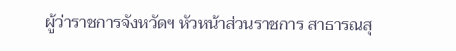ผู้ว่าราชการจังหวัดฯ หัวหน้าส่วนราชการ สาธารณสุ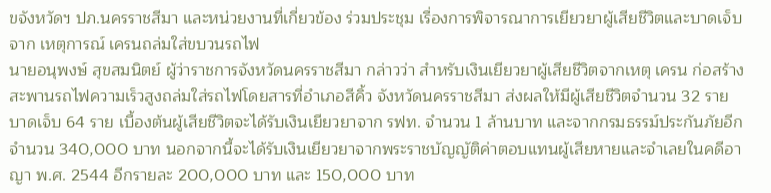ขจังหวัดฯ ปภ.นครราชสีมา และหน่วยงานที่เกี่ยวข้อง ร่วมประชุม เรื่องการพิจารณาการเยียวยาผู้เสียชีวิตและบาดเจ็บจาก เหตุการณ์ เครนถล่มใส่ขบวนรถไฟ
นายอนุพงษ์ สุขสมนิตย์ ผู้ว่าราชการจังหวัดนครราชสีมา กล่าวว่า สำหรับเงินเยียวยาผู้เสียชีวิตจากเหตุ เครน ก่อสร้างสะพานรถไฟความเร็วสูงถล่มใส่รถไฟโดยสารที่อำเภอสีคิ้ว จังหวัดนครราชสีมา ส่งผลให้มีผู้เสียชีวิตจำนวน 32 ราย บาดเจ็บ 64 ราย เบื้องต้นผู้เสียชีวิตจะได้รับเงินเยียวยาจาก รฟท. จำนวน 1 ล้านบาท และจากกรมธรรม์ประกันภัยอีกจำนวน 340,000 บาท นอกจากนี้จะได้รับเงินเยียวยาจากพระราชบัญญัติค่าตอบแทนผู้เสียหายและจำเลยในคดีอาญา พ.ศ. 2544 อีกรายละ 200,000 บาท และ 150,000 บาท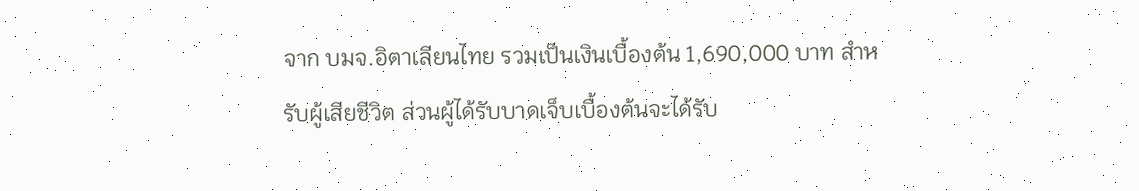จาก บมจ.อิตาเลียนไทย รวมเป็นเงินเบื้องต้น 1,690,000 บาท สำหรับผู้เสียชีวิต ส่วนผู้ได้รับบาดเจ็บเบื้องต้นจะได้รับ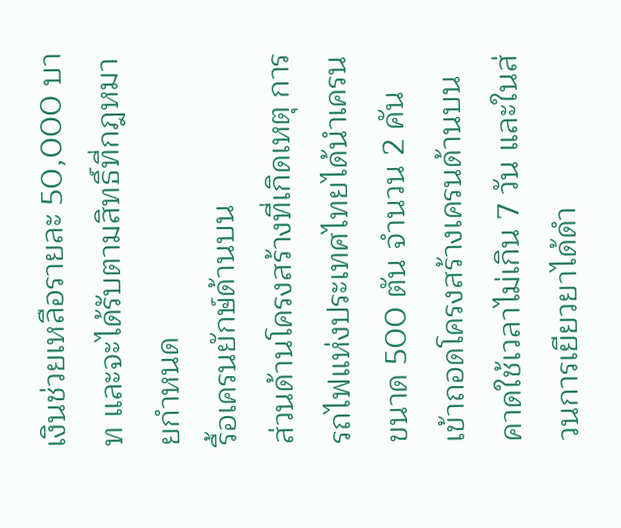เงินช่วยเหลือรายละ 50,000 บาท และจะได้รับตามสิทธิ์ที่กฎหมายกำหนด
รื้อเครนยักษ์ด้านบน
ส่วนด้านโครงสร้างที่เกิดเหตุ การรถไฟแห่งประเทศไทยได้นำเครนขนาด 500 ตัน จำนวน 2 คัน เข้าถอดโครงสร้างเครนด้านบน คาดใช้เวลาไม่เกิน 7 วัน และในส่วนการเยียวยาได้ดำ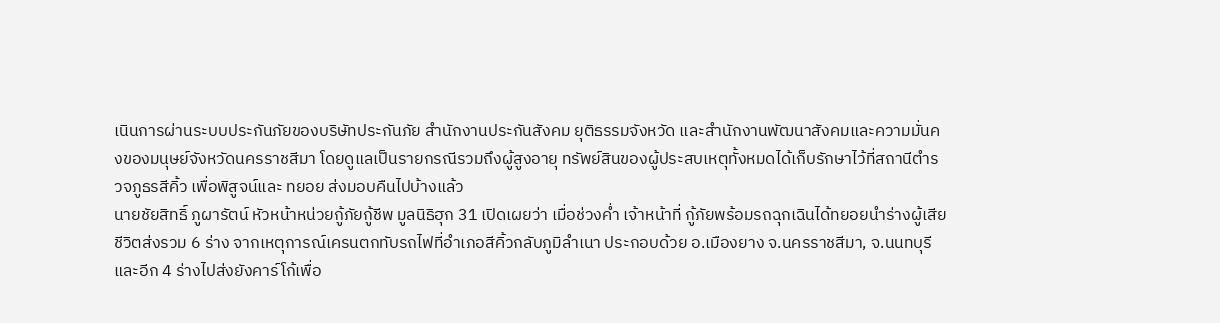เนินการผ่านระบบประกันภัยของบริษัทประกันภัย สำนักงานประกันสังคม ยุติธรรมจังหวัด และสำนักงานพัฒนาสังคมและความมั่นคงของมนุษย์จังหวัดนครราชสีมา โดยดูแลเป็นรายกรณีรวมถึงผู้สูงอายุ ทรัพย์สินของผู้ประสบเหตุทั้งหมดได้เก็บรักษาไว้ที่สถานีตำรวจภูธรสีคิ้ว เพื่อพิสูจน์และ ทยอย ส่งมอบคืนไปบ้างแล้ว
นายชัยสิทธิ์ ภูผารัตน์ หัวหน้าหน่วยกู้ภัยกู้ชีพ มูลนิธิฮุก 31 เปิดเผยว่า เมื่อช่วงค่ำ เจ้าหน้าที่ กู้ภัยพร้อมรถฉุกเฉินได้ทยอยนำร่างผู้เสียชีวิตส่งรวม 6 ร่าง จากเหตุการณ์เครนตกทับรถไฟที่อำเภอสีคิ้วกลับภูมิลำเนา ประกอบด้วย อ.เมืองยาง จ.นครราชสีมา, จ.นนทบุรี และอีก 4 ร่างไปส่งยังคาร์โก้เพื่อ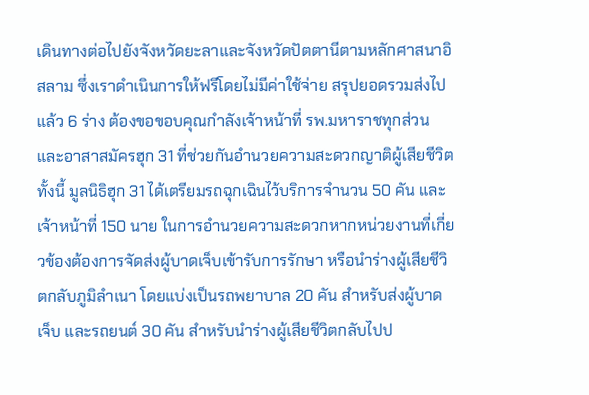เดินทางต่อไปยังจังหวัดยะลาและจังหวัดปัตตานีตามหลักศาสนาอิสลาม ซึ่งเราดำเนินการให้ฟรีโดยไม่มีค่าใช้จ่าย สรุปยอดรวมส่งไปแล้ว 6 ร่าง ต้องขอขอบคุณกำลังเจ้าหน้าที่ รพ.มหาราชทุกส่วน และอาสาสมัครฮุก 31 ที่ช่วยกันอำนวยความสะดวกญาติผู้เสียชีวิต
ทั้งนี้ มูลนิธิฮุก 31 ได้เตรียมรถฉุกเฉินไว้บริการจำนวน 50 คัน และเจ้าหน้าที่ 150 นาย ในการอำนวยความสะดวกหากหน่วยงานที่เกี่ยวข้องต้องการจัดส่งผู้บาดเจ็บเข้ารับการรักษา หรือนำร่างผู้เสียชีวิตกลับภูมิลำเนา โดยแบ่งเป็นรถพยาบาล 20 คัน สำหรับส่งผู้บาดเจ็บ และรถยนต์ 30 คัน สำหรับนำร่างผู้เสียชีวิตกลับไปป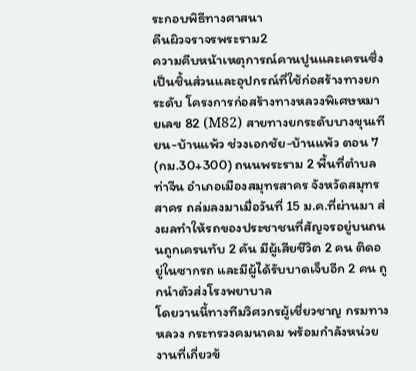ระกอบพิธีทางศาสนา
คืนผิวจราจรพระราม2
ความคืบหน้าเหตุการณ์คานปูนและเครนซึ่งเป็นชิ้นส่วนและอุปกรณ์ที่ใช้ก่อสร้างทางยกระดับ โครงการก่อสร้างทางหลวงพิเศษหมายเลข 82 (M82) สายทางยกระดับบางขุนเทียน-บ้านแพ้ว ช่วงเอกชัย-บ้านแพ้ว ตอน 7 (กม.30+300) ถนนพระราม 2 พื้นที่ตำบลท่าจีน อำเภอเมืองสมุทรสาคร จังหวัดสมุทรสาคร ถล่มลงมาเมื่อวันที่ 15 ม.ค.ที่ผ่านมา ส่งผลทำให้รถของประชาชนที่สัญจรอยู่บนถนนถูกเครนทับ 2 คัน มีผู้เสียชีวิต 2 คน ติดอยู่ในซากรถ และมีผู้ได้รับบาดเจ็บอีก 2 คน ถูกนำตัวส่งโรงพยาบาล
โดยวานนี้ทางทีมวิศวกรผู้เชี่ยวชาญ กรมทางหลวง กระทรวงคมนาคม พร้อมกำลังหน่วยงานที่เกี่ยวข้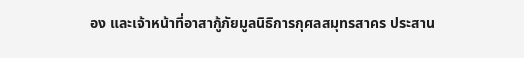อง และเจ้าหน้าที่อาสากู้ภัยมูลนิธิการกุศลสมุทรสาคร ประสาน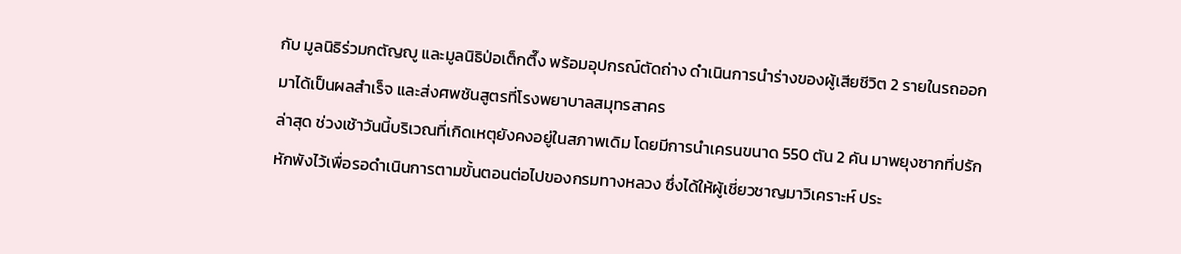กับ มูลนิธิร่วมกตัญญู และมูลนิธิป่อเต็กตึ๊ง พร้อมอุปกรณ์ตัดถ่าง ดำเนินการนำร่างของผู้เสียชีวิต 2 รายในรถออกมาได้เป็นผลสำเร็จ และส่งศพชันสูตรที่โรงพยาบาลสมุทรสาคร
ล่าสุด ช่วงเช้าวันนี้บริเวณที่เกิดเหตุยังคงอยู่ในสภาพเดิม โดยมีการนำเครนขนาด 550 ตัน 2 คัน มาพยุงซากที่ปรักหักพังไว้เพื่อรอดำเนินการตามขั้นตอนต่อไปของกรมทางหลวง ซึ่งได้ให้ผู้เชี่ยวชาญมาวิเคราะห์ ประ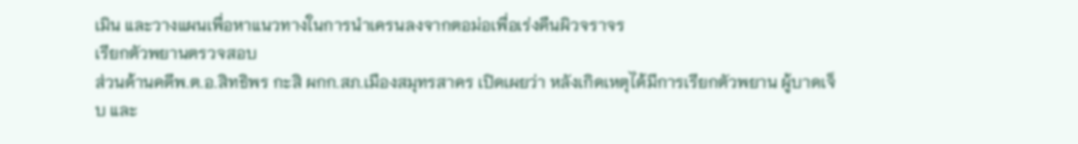เมิน และวางแผนเพื่อหาแนวทางในการนำเครนลงจากตอม่อเพื่อเร่งคืนผิวจราจร
เรียกตัวพยานตรวจสอบ
ส่วนด้านคดีพ.ต.อ.สิทธิพร กะสิ ผกก.สภ.เมืองสมุทรสาคร เปิดเผยว่า หลังเกิดเหตุได้มีการเรียกตัวพยาน ผู้บาดเจ็บ และ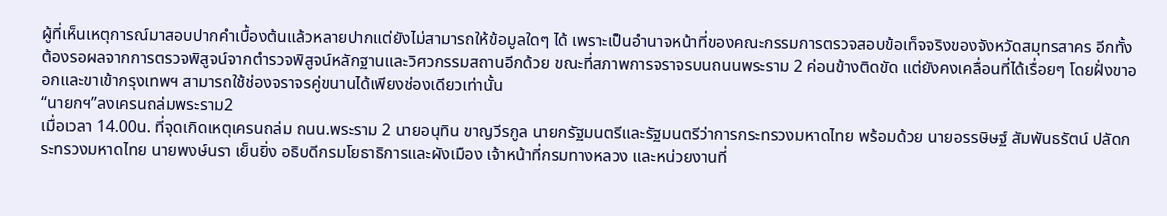ผู้ที่เห็นเหตุการณ์มาสอบปากคำเบื้องต้นแล้วหลายปากแต่ยังไม่สามารถให้ข้อมูลใดๆ ได้ เพราะเป็นอำนาจหน้าที่ของคณะกรรมการตรวจสอบข้อเท็จจริงของจังหวัดสมุทรสาคร อีกทั้งต้องรอผลจากการตรวจพิสูจน์จากตำรวจพิสูจน์หลักฐานและวิศวกรรมสถานอีกด้วย ขณะที่สภาพการจราจรบนถนนพระราม 2 ค่อนข้างติดขัด แต่ยังคงเคลื่อนที่ได้เรื่อยๆ โดยฝั่งขาออกและขาเข้ากรุงเทพฯ สามารถใช้ช่องจราจรคู่ขนานได้เพียงช่องเดียวเท่านั้น
“นายกฯ”ลงเครนถล่มพระราม2
เมื่อเวลา 14.00น. ที่จุดเกิดเหตุเครนถล่ม ถนน.พระราม 2 นายอนุทิน ขาญวีรกูล นายกรัฐมนตรีและรัฐมนตรีว่าการกระทรวงมหาดไทย พร้อมด้วย นายอรรษิษฐ์ สัมพันธรัตน์ ปลัดกระทรวงมหาดไทย นายพงษ์นรา เย็นยิ่ง อธิบดีกรมโยธาธิการและผังเมือง เจ้าหน้าที่กรมทางหลวง และหน่วยงานที่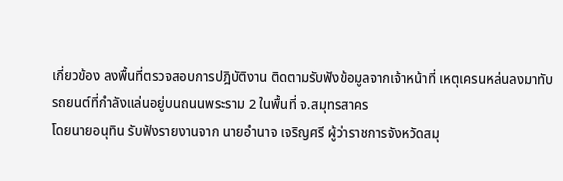เกี่ยวข้อง ลงพื้นที่ตรวจสอบการปฎิบัติงาน ติดตามรับฟังข้อมูลจากเจ้าหน้าที่ เหตุเครนหล่นลงมาทับรถยนต์ที่กำลังแล่นอยู่บนถนนพระราม 2 ในพื้นที่ จ.สมุทรสาคร
โดยนายอนุทิน รับฟังรายงานจาก นายอำนาจ เจริญศรี ผู้ว่าราชการจังหวัดสมุ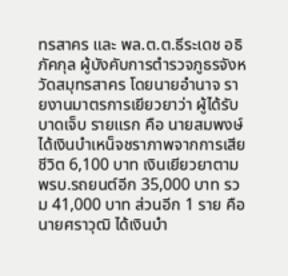ทรสาคร และ พล.ต.ต.ธีระเดช อธิภัคกุล ผู้บังคับการตำรวจภูธรจังหวัดสมุทรสาคร โดยนายอำนาจ รายงานมาตรการเยียวยาว่า ผู้ได้รับบาดเจ็บ รายแรก คือ นายสมพงษ์ ได้เงินบำเหน็จชราภาพจากการเสียชีวิต 6,100 บาท เงินเยียวยาตาม พรบ.รถยนต์อีก 35,000 บาท รวม 41,000 บาท ส่วนอีก 1 ราย คือ นายศราวุฒิ ได้เงินบำ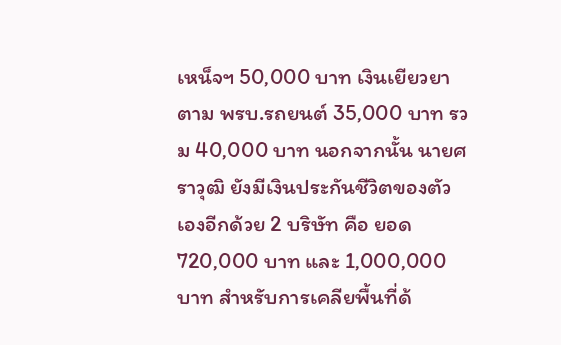เหน็จฯ 50,000 บาท เงินเยียวยาตาม พรบ.รถยนต์ 35,000 บาท รวม 40,000 บาท นอกจากนั้น นายศราวุฒิ ยังมีเงินประกันชีวิตของตัวเองอีกด้วย 2 บริษัท คือ ยอด 720,000 บาท และ 1,000,000 บาท สำหรับการเคลียพื้นที่ด้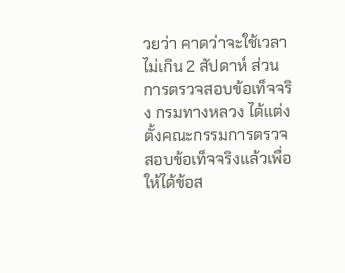วยว่า คาดว่าจะใช้เวลาไม่เกิน 2 สัปดาห์ ส่วนการตรวจสอบข้อเท็จจริง กรมทางหลวง ได้แต่งตั้งคณะกรรมการตรวจสอบข้อเท็จจริงแล้วเพื่อให้ได้ข้อส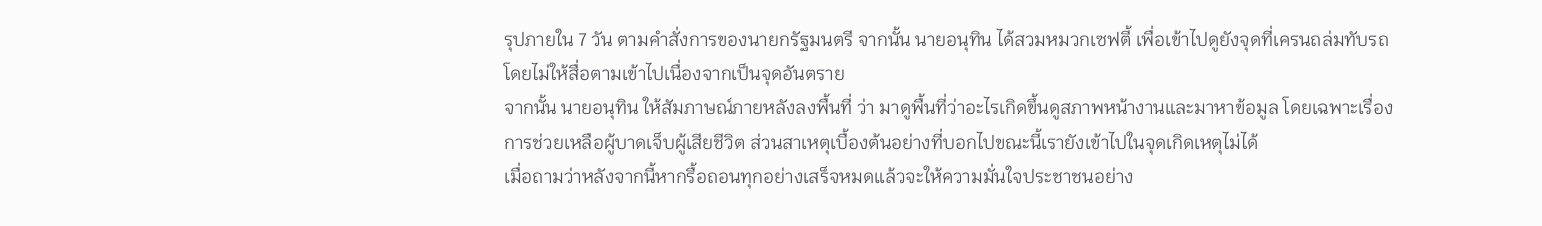รุปภายใน 7 วัน ตามคำสั่งการของนายกรัฐมนตรี จากนั้น นายอนุทิน ได้สวมหมวกเซฟตี้ เพื่อเข้าไปดูยังจุดที่เครนถล่มทับรถ โดยไม่ให้สื่อตามเข้าไปเนื่องจากเป็นจุดอันตราย
จากนั้น นายอนุทิน ให้สัมภาษณ์ภายหลังลงพื้นที่ ว่า มาดูพื้นที่ว่าอะไรเกิดขึ้นดูสภาพหน้างานและมาหาข้อมูล โดยเฉพาะเรื่องการช่วยเหลือผู้บาดเจ็บผู้เสียชีวิต ส่วนสาเหตุเบื้องต้นอย่างที่บอกไปขณะนี้เรายังเข้าไปในจุดเกิดเหตุไม่ได้
เมื่อถามว่าหลังจากนี้หากรื้อถอนทุกอย่างเสร็จหมดแล้วจะให้ความมั่นใจประชาชนอย่าง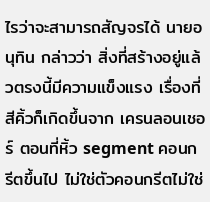ไรว่าจะสามารถสัญจรได้ นายอนุทิน กล่าวว่า สิ่งที่สร้างอยู่แล้วตรงนี้มีความแข็งแรง เรื่องที่สีคิ้วก็เกิดขึ้นจาก เครนลอนเชอร์ ตอนที่หิ้ว segment คอนกรีตขึ้นไป ไม่ใช่ตัวคอนกรีตไม่ใช่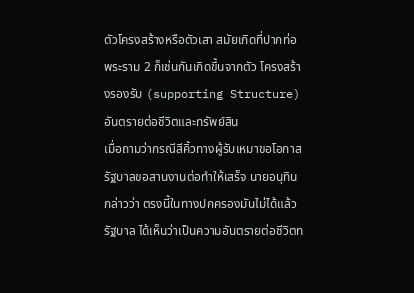ตัวโครงสร้างหรือตัวเสา สมัยเกิดที่ปากท่อพระราม 2 ก็เช่นกันเกิดขึ้นจากตัว โครงสร้างรองรับ (supporting Structure)
อันตรายต่อชีวิตและทรัพย์สิน
เมื่อถามว่ากรณีสีคิ้วทางผู้รับเหมาขอโอกาสรัฐบาลขอสานงานต่อทำให้เสร็จ นายอนุทิน กล่าวว่า ตรงนี้ในทางปกครองมันไม่ได้แล้ว รัฐบาล ได้เห็นว่าเป็นความอันตรายต่อชีวิตท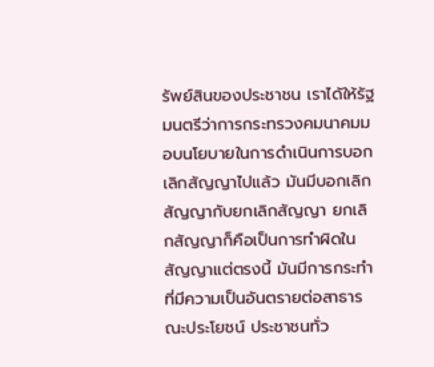รัพย์สินของประชาชน เราได้ให้รัฐมนตรีว่าการกระทรวงคมนาคมมอบนโยบายในการดำเนินการบอกเลิกสัญญาไปแล้ว มันมีบอกเลิกสัญญากับยกเลิกสัญญา ยกเลิกสัญญาก็คือเป็นการทำผิดในสัญญาแต่ตรงนี้ มันมีการกระทำที่มีความเป็นอันตรายต่อสาธารณะประโยชน์ ประชาชนทั่ว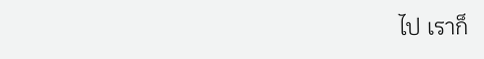ไป เราก็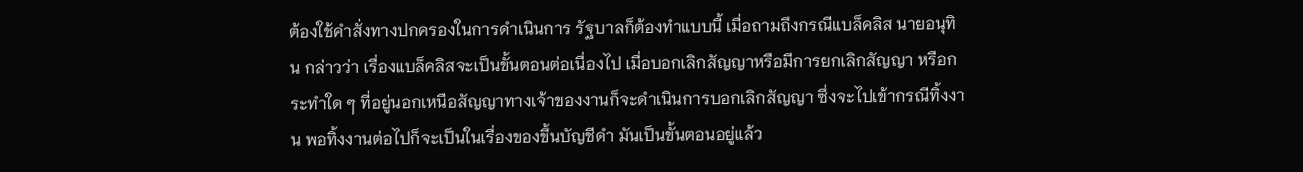ต้องใช้คำสั่งทางปกครองในการดำเนินการ รัฐบาลก็ต้องทำแบบนี้ เมื่อถามถึงกรณีแบล็คลิส นายอนุทิน กล่าวว่า เรื่องแบล็คลิสจะเป็นขั้นตอนต่อเนื่องไป เมื่อบอกเลิกสัญญาหรือมีการยกเลิกสัญญา หรือกระทำใด ๆ ที่อยู่นอกเหนือสัญญาทางเจ้าของงานก็จะดำเนินการบอกเลิกสัญญา ซึ่งจะไปเข้ากรณีทิ้งงาน พอทิ้งงานต่อไปก็จะเป็นในเรื่องของขึ้นบัญชีดำ มันเป็นขั้นตอนอยู่แล้ว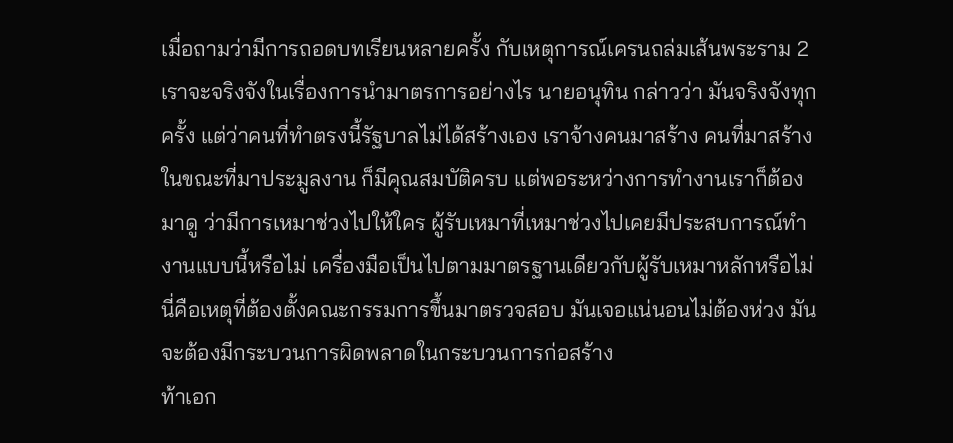เมื่อถามว่ามีการถอดบทเรียนหลายครั้ง กับเหตุการณ์เครนถล่มเส้นพระราม 2 เราจะจริงจังในเรื่องการนำมาตรการอย่างไร นายอนุทิน กล่าวว่า มันจริงจังทุกครั้ง แต่ว่าคนที่ทำตรงนี้รัฐบาลไม่ได้สร้างเอง เราจ้างคนมาสร้าง คนที่มาสร้างในขณะที่มาประมูลงาน ก็มีคุณสมบัติครบ แต่พอระหว่างการทำงานเราก็ต้องมาดู ว่ามีการเหมาช่วงไปให้ใคร ผู้รับเหมาที่เหมาช่วงไปเคยมีประสบการณ์ทำงานแบบนี้หรือไม่ เครื่องมือเป็นไปตามมาตรฐานเดียวกับผู้รับเหมาหลักหรือไม่ นี่คือเหตุที่ต้องตั้งคณะกรรมการขึ้นมาตรวจสอบ มันเจอแน่นอนไม่ต้องห่วง มันจะต้องมีกระบวนการผิดพลาดในกระบวนการก่อสร้าง
ท้าเอก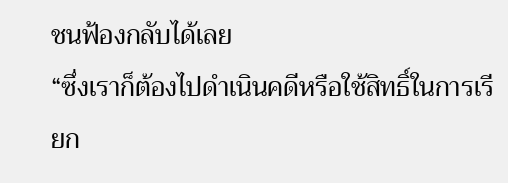ชนฟ้องกลับได้เลย
“ซึ่งเราก็ต้องไปดำเนินคดีหรือใช้สิทธิ์ในการเรียก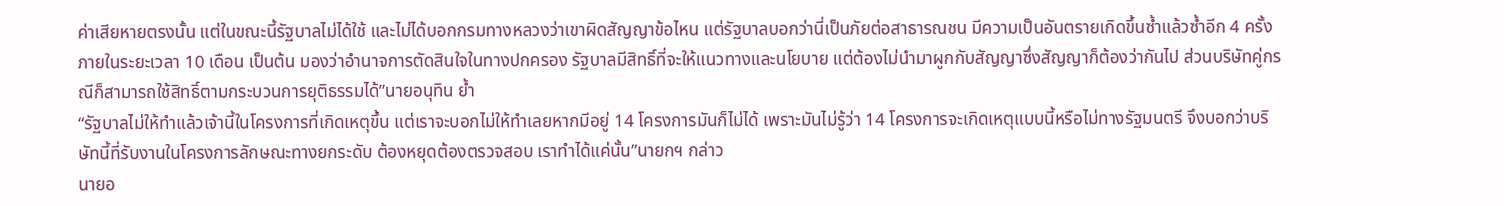ค่าเสียหายตรงนั้น แต่ในขณะนี้รัฐบาลไม่ได้ใช้ และไม่ได้บอกกรมทางหลวงว่าเขาผิดสัญญาข้อไหน แต่รัฐบาลบอกว่านี่เป็นภัยต่อสาธารณชน มีความเป็นอันตรายเกิดขึ้นซ้ำแล้วซ้ำอีก 4 ครั้งภายในระยะเวลา 10 เดือน เป็นต้น มองว่าอำนาจการตัดสินใจในทางปกครอง รัฐบาลมีสิทธิ์ที่จะให้แนวทางและนโยบาย แต่ต้องไม่นำมาผูกกับสัญญาซึ่งสัญญาก็ต้องว่ากันไป ส่วนบริษัทคู่กรณีก็สามารถใช้สิทธิ์ตามกระบวนการยุติธรรมได้”นายอนุทิน ย้ำ
“รัฐบาลไม่ให้ทำแล้วเจ้านี้ในโครงการที่เกิดเหตุขึ้น แต่เราจะบอกไม่ให้ทำเลยหากมีอยู่ 14 โครงการมันก็ไม่ได้ เพราะมันไม่รู้ว่า 14 โครงการจะเกิดเหตุแบบนี้หรือไม่ทางรัฐมนตรี จึงบอกว่าบริษัทนี้ที่รับงานในโครงการลักษณะทางยกระดับ ต้องหยุดต้องตรวจสอบ เราทำได้แค่นั้น”นายกฯ กล่าว
นายอ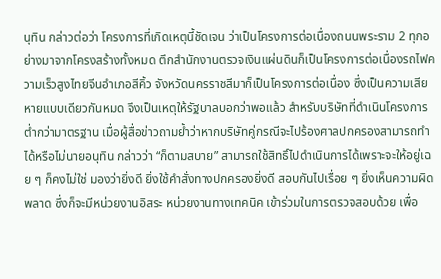นุทิน กล่าวต่อว่า โครงการที่เกิดเหตุนี้ชัดเจน ว่าเป็นโครงการต่อเนื่องถนนพระราม 2 ทุกอย่างมาจากโครงสร้างทั้งหมด ตึกสำนักงานตรวจเงินแผ่นดินก็เป็นโครงการต่อเนื่องรถไฟความเร็วสูงไทยจีนอำเภอสีคิ้ว จังหวัดนครราชสีมาก็เป็นโครงการต่อเนื่อง ซึ่งเป็นความเสียหายแบบเดียวกันหมด จึงเป็นเหตุให้รัฐบาลบอกว่าพอแล้ว สำหรับบริษัทที่ดำเนินโครงการต่ำกว่ามาตรฐาน เมื่อผู้สื่อข่าวถามย้ำว่าหากบริษัทคู่กรณีจะไปร้องศาลปกครองสามารถทำได้หรือไม่นายอนุทิน กล่าวว่า “ก็ตามสบาย” สามารถใช้สิทธิ์ไปดำเนินการได้เพราะจะให้อยู่เฉย ๆ ก็คงไม่ใช่ มองว่ายิ่งดี ยิ่งใช้คำสั่งทางปกครองยิ่งดี สอบกันไปเรื่อย ๆ ยิ่งเห็นความผิดพลาด ซึ่งก็จะมีหน่วยงานอิสระ หน่วยงานทางเทคนิค เข้าร่วมในการตรวจสอบด้วย เพื่อ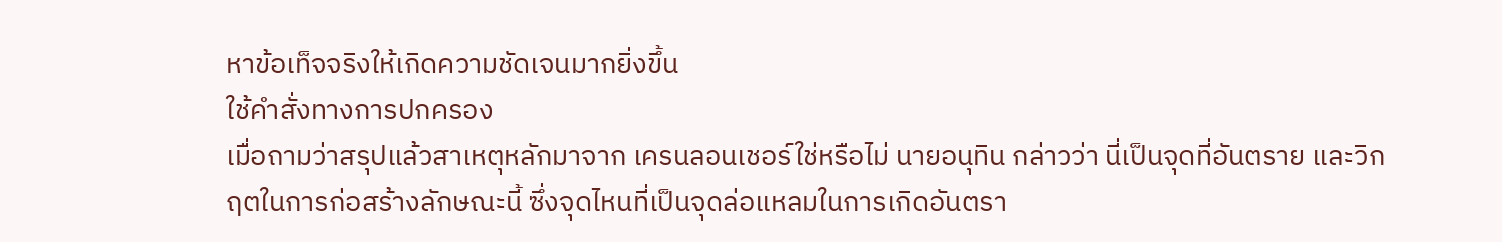หาข้อเท็จจริงให้เกิดความชัดเจนมากยิ่งขึ้น
ใช้คำสั่งทางการปกครอง
เมื่อถามว่าสรุปแล้วสาเหตุหลักมาจาก เครนลอนเชอร์ใช่หรือไม่ นายอนุทิน กล่าวว่า นี่เป็นจุดที่อันตราย และวิกฤตในการก่อสร้างลักษณะนี้ ซึ่งจุดไหนที่เป็นจุดล่อแหลมในการเกิดอันตรา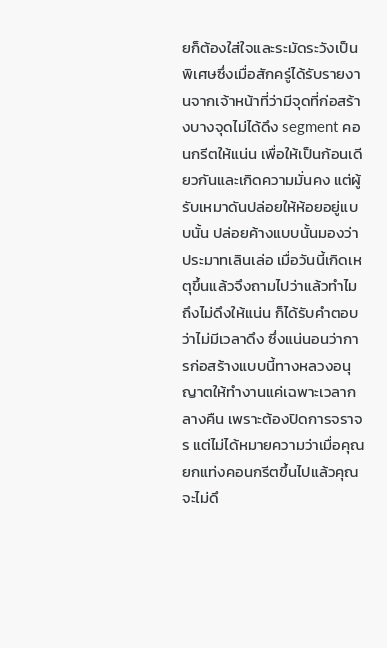ยก็ต้องใส่ใจและระมัดระวังเป็นพิเศษซึ่งเมื่อสักครู่ได้รับรายงานจากเจ้าหน้าที่ว่ามีจุดที่ก่อสร้างบางจุดไม่ได้ดึง segment คอนกรีตให้แน่น เพื่อให้เป็นก้อนเดียวกันและเกิดความมั่นคง แต่ผู้รับเหมาดันปล่อยให้ห้อยอยู่แบบนั้น ปล่อยค้างแบบนั้นมองว่าประมาทเลินเล่อ เมื่อวันนี้เกิดเหตุขึ้นแล้วจึงถามไปว่าแล้วทำไมถึงไม่ดึงให้แน่น ก็ได้รับคำตอบว่าไม่มีเวลาดึง ซึ่งแน่นอนว่าการก่อสร้างแบบนี้ทางหลวงอนุญาตให้ทำงานแค่เฉพาะเวลากลางคืน เพราะต้องปิดการจราจร แต่ไม่ได้หมายความว่าเมื่อคุณยกแท่งคอนกรีตขึ้นไปแล้วคุณจะไม่ดึ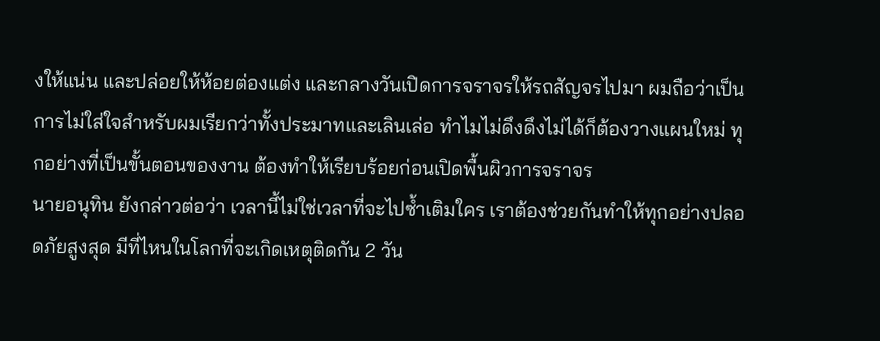งให้แน่น และปล่อยให้ห้อยต่องแต่ง และกลางวันเปิดการจราจรให้รถสัญจรไปมา ผมถือว่าเป็นการไม่ใส่ใจสำหรับผมเรียกว่าทั้งประมาทและเลินเล่อ ทำไมไม่ดึงดึงไม่ได้ก็ต้องวางแผนใหม่ ทุกอย่างที่เป็นขั้นตอนของงาน ต้องทำให้เรียบร้อยก่อนเปิดพื้นผิวการจราจร
นายอนุทิน ยังกล่าวต่อว่า เวลานี้ไม่ใช่เวลาที่จะไปซ้ำเติมใคร เราต้องช่วยกันทำให้ทุกอย่างปลอดภัยสูงสุด มีที่ไหนในโลกที่จะเกิดเหตุติดกัน 2 วัน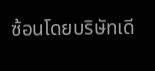ซ้อนโดยบริษัทเดี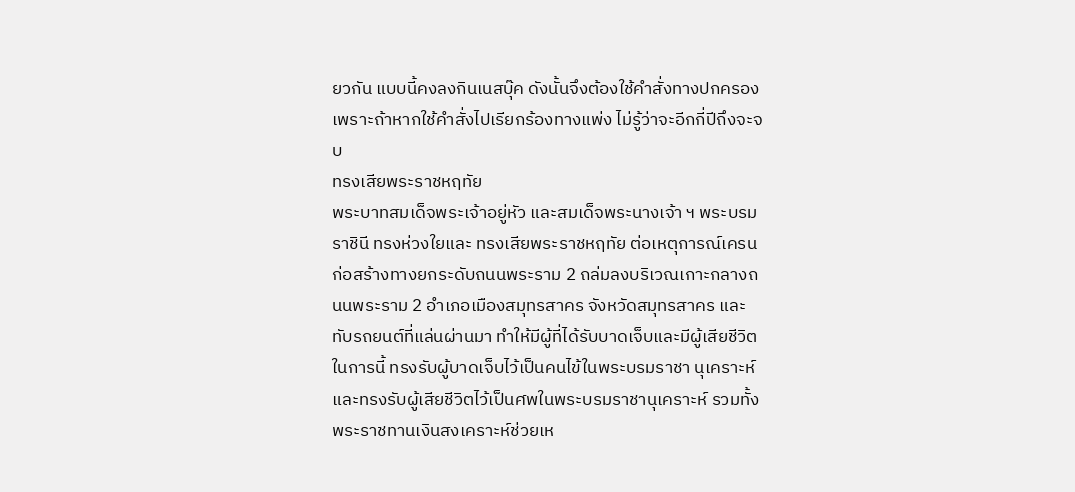ยวกัน แบบนี้คงลงกินเนสบุ๊ค ดังนั้นจึงต้องใช้คำสั่งทางปกครอง เพราะถ้าหากใช้คำสั่งไปเรียกร้องทางแพ่ง ไม่รู้ว่าจะอีกกี่ปีถึงจะจบ
ทรงเสียพระราชหฤทัย
พระบาทสมเด็จพระเจ้าอยู่หัว และสมเด็จพระนางเจ้า ฯ พระบรมราชินี ทรงห่วงใยและ ทรงเสียพระราชหฤทัย ต่อเหตุการณ์เครนก่อสร้างทางยกระดับถนนพระราม 2 ถล่มลงบริเวณเกาะกลางถนนพระราม 2 อำเภอเมืองสมุทรสาคร จังหวัดสมุทรสาคร และทับรถยนต์ที่แล่นผ่านมา ทำให้มีผู้ที่ได้รับบาดเจ็บและมีผู้เสียชีวิต
ในการนี้ ทรงรับผู้บาดเจ็บไว้เป็นคนไข้ในพระบรมราชา นุเคราะห์ และทรงรับผู้เสียชีวิตไว้เป็นศพในพระบรมราชานุเคราะห์ รวมทั้งพระราชทานเงินสงเคราะห์ช่วยเห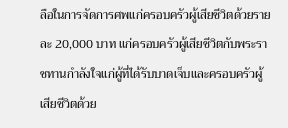ลือในการจัดการศพแก่ครอบครัวผู้เสียชีวิตด้วยรายละ 20,000 บาท แก่ครอบครัวผู้เสียชีวิตกับพระราชทานกำลังใจแก่ผู้ที่ได้รับบาดเจ็บและครอบครัวผู้เสียชีวิตด้วย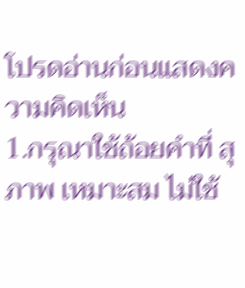โปรดอ่านก่อนแสดงความคิดเห็น
1.กรุณาใช้ถ้อยคำที่ สุภาพ เหมาะสม ไม่ใช้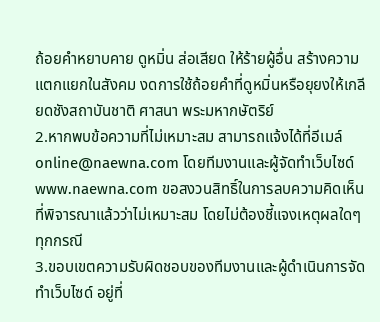ถ้อยคำหยาบคาย ดูหมิ่น ส่อเสียด ให้ร้ายผู้อื่น สร้างความแตกแยกในสังคม งดการใช้ถ้อยคำที่ดูหมิ่นหรือยุยงให้เกลียดชังสถาบันชาติ ศาสนา พระมหากษัตริย์
2.หากพบข้อความที่ไม่เหมาะสม สามารถแจ้งได้ที่อีเมล์ online@naewna.com โดยทีมงานและผู้จัดทำเว็บไซด์ www.naewna.com ขอสงวนสิทธิ์ในการลบความคิดเห็นที่พิจารณาแล้วว่าไม่เหมาะสม โดยไม่ต้องชี้แจงเหตุผลใดๆ ทุกกรณี
3.ขอบเขตความรับผิดชอบของทีมงานและผู้ดำเนินการจัดทำเว็บไซด์ อยู่ที่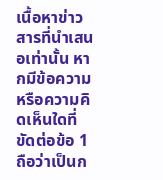เนื้อหาข่าวสารที่นำเสนอเท่านั้น หากมีข้อความหรือความคิดเห็นใดที่ขัดต่อข้อ 1 ถือว่าเป็นก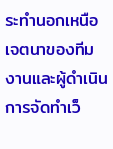ระทำนอกเหนือเจตนาของทีมงานและผู้ดำเนินการจัดทำเว็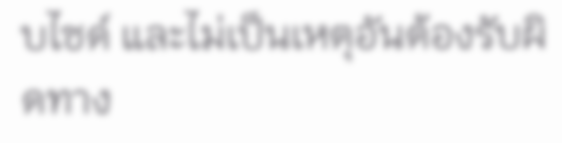บไซด์ และไม่เป็นเหตุอันต้องรับผิดทาง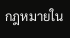กฎหมายใน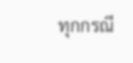ทุกกรณี